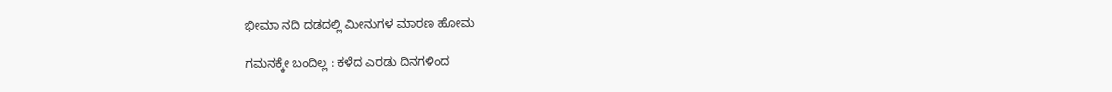ಭೀಮಾ ನದಿ ದಡದಲ್ಲಿ ಮೀನುಗಳ ಮಾರಣ ಹೋಮ

ಗಮನಕ್ಕೇ ಬಂದಿಲ್ಲ : ಕಳೆದ ಎರಡು ದಿನಗಳಿಂದ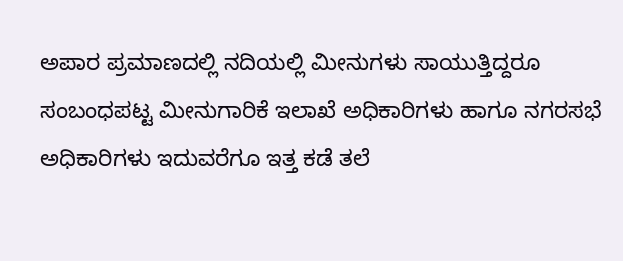ಅಪಾರ ಪ್ರಮಾಣದಲ್ಲಿ ನದಿಯಲ್ಲಿ ಮೀನುಗಳು ಸಾಯುತ್ತಿದ್ದರೂ ಸಂಬಂಧಪಟ್ಟ ಮೀನುಗಾರಿಕೆ ಇಲಾಖೆ ಅಧಿಕಾರಿಗಳು ಹಾಗೂ ನಗರಸಭೆ ಅಧಿಕಾರಿಗಳು ಇದುವರೆಗೂ ಇತ್ತ ಕಡೆ ತಲೆ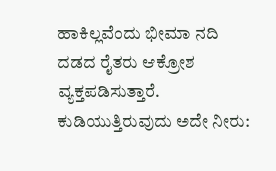ಹಾಕಿಲ್ಲವೆಂದು ಭೀಮಾ ನದಿ ದಡದ ರೈತರು ಆಕ್ರೋಶ ವ್ಯಕ್ತಪಡಿಸುತ್ತಾರೆ.
ಕುಡಿಯುತ್ತಿರುವುದು ಅದೇ ನೀರು: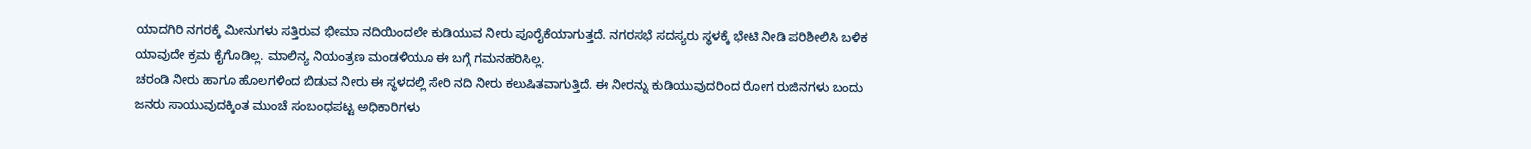ಯಾದಗಿರಿ ನಗರಕ್ಕೆ ಮೀನುಗಳು ಸತ್ತಿರುವ ಭೀಮಾ ನದಿಯಿಂದಲೇ ಕುಡಿಯುವ ನೀರು ಪೂರೈಕೆಯಾಗುತ್ತದೆ. ನಗರಸಭೆ ಸದಸ್ಯರು ಸ್ಥಳಕ್ಕೆ ಭೇಟಿ ನೀಡಿ ಪರಿಶೀಲಿಸಿ ಬಳಿಕ ಯಾವುದೇ ಕ್ರಮ ಕೈಗೊಡಿಲ್ಲ. ಮಾಲಿನ್ಯ ನಿಯಂತ್ರಣ ಮಂಡಳಿಯೂ ಈ ಬಗ್ಗೆ ಗಮನಹರಿಸಿಲ್ಲ.
ಚರಂಡಿ ನೀರು ಹಾಗೂ ಹೊಲಗಳಿಂದ ಬಿಡುವ ನೀರು ಈ ಸ್ಥಳದಲ್ಲಿ ಸೇರಿ ನದಿ ನೀರು ಕಲುಷಿತವಾಗುತ್ತಿದೆ. ಈ ನೀರನ್ನು ಕುಡಿಯುವುದರಿಂದ ರೋಗ ರುಜಿನಗಳು ಬಂದು ಜನರು ಸಾಯುವುದಕ್ಕಿಂತ ಮುಂಚೆ ಸಂಬಂಧಪಟ್ಟ ಅಧಿಕಾರಿಗಳು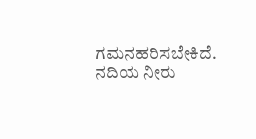ಗಮನಹರಿಸಬೇಕಿದೆ. ನದಿಯ ನೀರು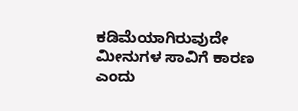ಕಡಿಮೆಯಾಗಿರುವುದೇ ಮೀನುಗಳ ಸಾವಿಗೆ ಕಾರಣ ಎಂದು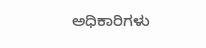ಅಧಿಕಾರಿಗಳು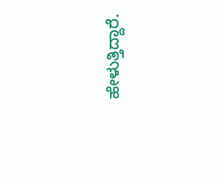ಹೇಳುತ್ತಿದ್ದಾರೆ.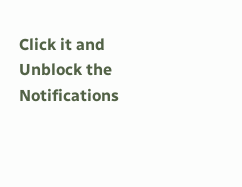Click it and Unblock the Notifications